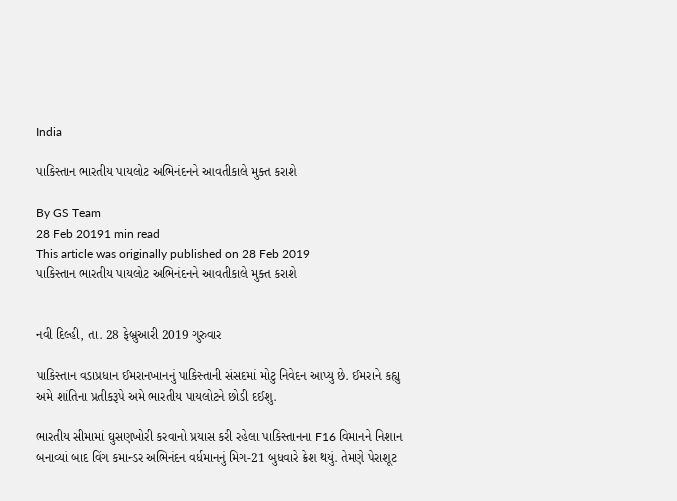India

પાકિસ્તાન ભારતીય પાયલોટ અભિનંદનને આવતીકાલે મુક્ત કરાશે

By GS Team
28 Feb 20191 min read
This article was originally published on 28 Feb 2019
પાકિસ્તાન ભારતીય પાયલોટ અભિનંદનને આવતીકાલે મુક્ત કરાશે


નવી દિલ્હી, તા. 28 ફેબ્રુઆરી 2019 ગુરુવાર

પાકિસ્તાન વડાપ્રધાન ઈમરાનખાનનું પાકિસ્તાની સંસદમાં મોટુ નિવેદન આપ્યુ છે. ઈમરાને કહ્યુ અમે શાંતિના પ્રતીકરૂપે અમે ભારતીય પાયલોટને છોડી દઈશુ.

ભારતીય સીમામાં ઘુસણખોરી કરવાનો પ્રયાસ કરી રહેલા પાકિસ્તાનના F16 વિમાનને નિશાન બનાવ્યાં બાદ વિંગ કમાન્ડર અભિનંદન વર્ધમાનનું મિગ-21 બુધવારે ક્રેશ થયું. તેમણે પેરાશૂટ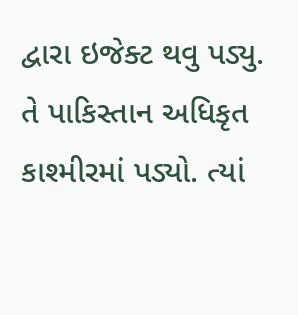દ્વારા ઇજેક્ટ થવુ પડ્યુ. તે પાકિસ્તાન અધિકૃત કાશ્મીરમાં પડ્યો. ત્યાં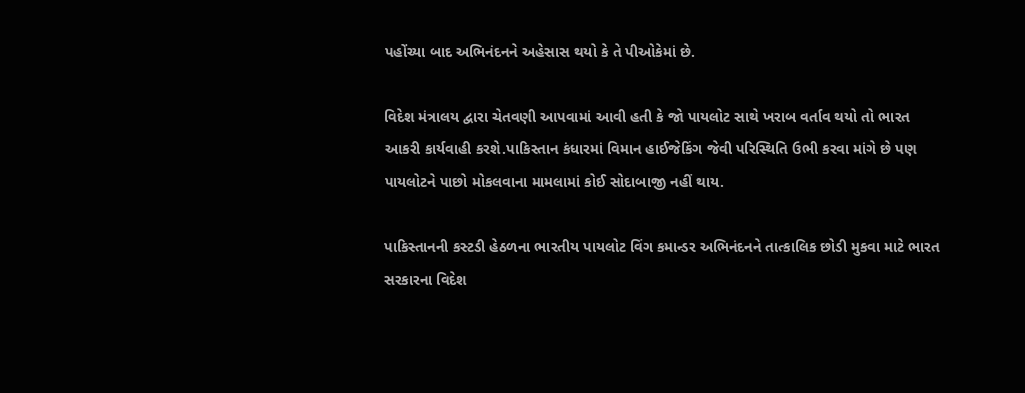પહોંચ્યા બાદ અભિનંદનને અહેસાસ થયો કે તે પીઓકેમાં છે.

વિદેશ મંત્રાલય દ્વારા ચેતવણી આપવામાં આવી હતી કે જો પાયલોટ સાથે ખરાબ વર્તાવ થયો તો ભારત આકરી કાર્યવાહી કરશે.પાકિસ્તાન કંધારમાં વિમાન હાઈજેકિંગ જેવી પરિસ્થિતિ ઉભી કરવા માંગે છે પણ પાયલોટને પાછો મોકલવાના મામલામાં કોઈ સોદાબાજી નહીં થાય.

પાકિસ્તાનની કસ્ટડી હેઠળના ભારતીય પાયલોટ વિંગ કમાન્ડર અભિનંદનને તાત્કાલિક છોડી મુકવા માટે ભારત સરકારના વિદેશ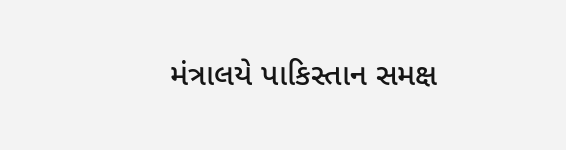મંત્રાલયે પાકિસ્તાન સમક્ષ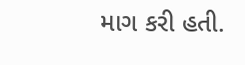માગ કરી હતી.